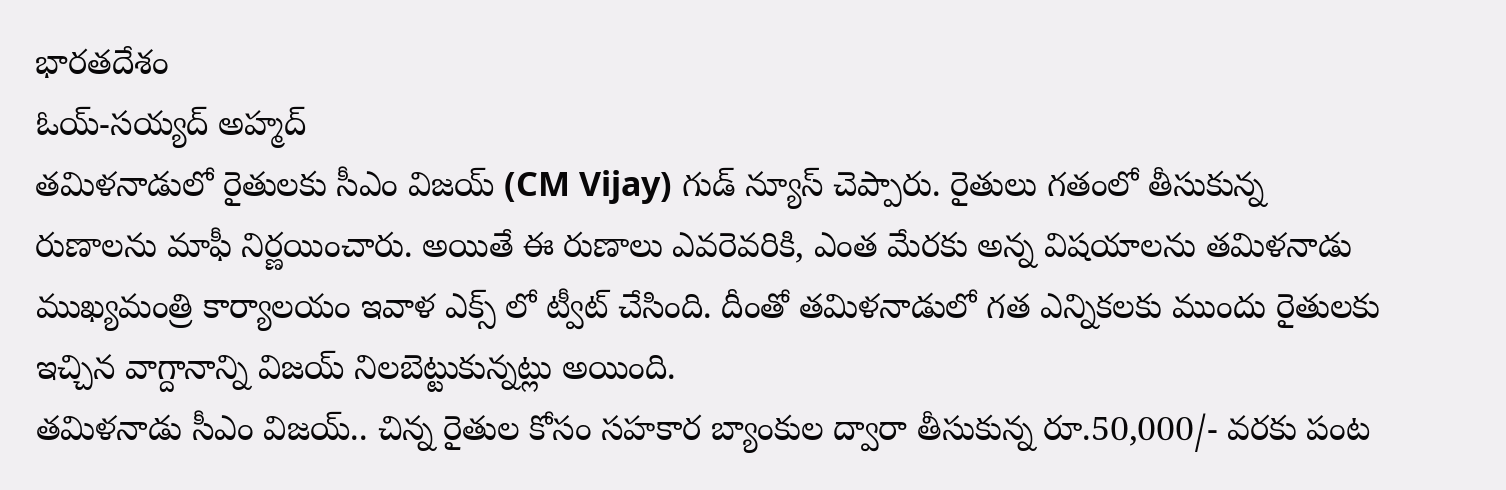భారతదేశం
ఓయ్-సయ్యద్ అహ్మద్
తమిళనాడులో రైతులకు సీఎం విజయ్ (CM Vijay) గుడ్ న్యూస్ చెప్పారు. రైతులు గతంలో తీసుకున్న రుణాలను మాఫీ నిర్ణయించారు. అయితే ఈ రుణాలు ఎవరెవరికి, ఎంత మేరకు అన్న విషయాలను తమిళనాడు ముఖ్యమంత్రి కార్యాలయం ఇవాళ ఎక్స్ లో ట్వీట్ చేసింది. దీంతో తమిళనాడులో గత ఎన్నికలకు ముందు రైతులకు ఇచ్చిన వాగ్దానాన్ని విజయ్ నిలబెట్టుకున్నట్లు అయింది.
తమిళనాడు సీఎం విజయ్.. చిన్న రైతుల కోసం సహకార బ్యాంకుల ద్వారా తీసుకున్న రూ.50,000/- వరకు పంట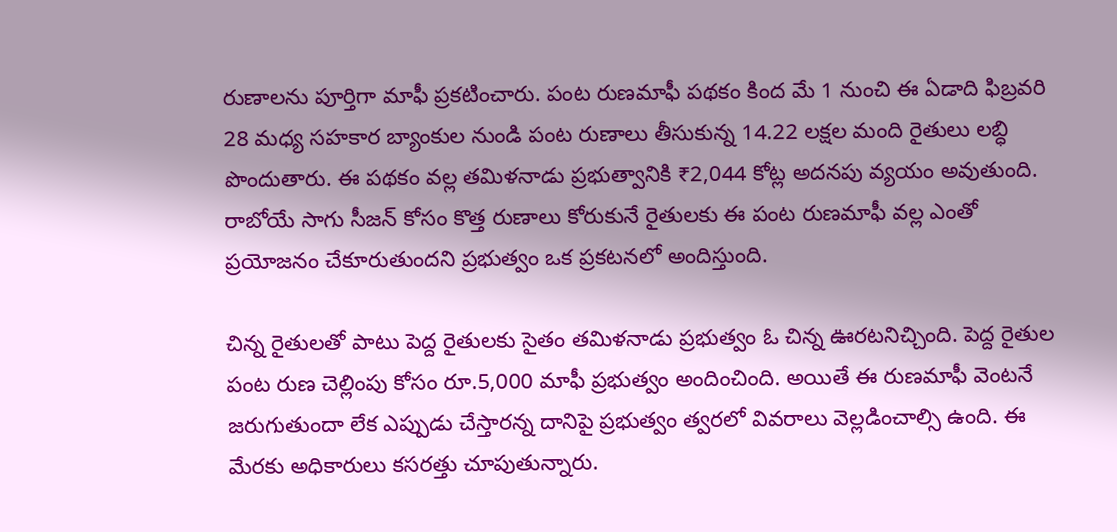రుణాలను పూర్తిగా మాఫీ ప్రకటించారు. పంట రుణమాఫీ పథకం కింద మే 1 నుంచి ఈ ఏడాది ఫిబ్రవరి 28 మధ్య సహకార బ్యాంకుల నుండి పంట రుణాలు తీసుకున్న 14.22 లక్షల మంది రైతులు లబ్ధి పొందుతారు. ఈ పథకం వల్ల తమిళనాడు ప్రభుత్వానికి ₹2,044 కోట్ల అదనపు వ్యయం అవుతుంది. రాబోయే సాగు సీజన్ కోసం కొత్త రుణాలు కోరుకునే రైతులకు ఈ పంట రుణమాఫీ వల్ల ఎంతో ప్రయోజనం చేకూరుతుందని ప్రభుత్వం ఒక ప్రకటనలో అందిస్తుంది.

చిన్న రైతులతో పాటు పెద్ద రైతులకు సైతం తమిళనాడు ప్రభుత్వం ఓ చిన్న ఊరటనిచ్చింది. పెద్ద రైతుల పంట రుణ చెల్లింపు కోసం రూ.5,000 మాఫీ ప్రభుత్వం అందించింది. అయితే ఈ రుణమాఫీ వెంటనే జరుగుతుందా లేక ఎప్పుడు చేస్తారన్న దానిపై ప్రభుత్వం త్వరలో వివరాలు వెల్లడించాల్సి ఉంది. ఈ మేరకు అధికారులు కసరత్తు చూపుతున్నారు.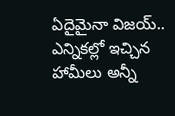ఏదైమైనా విజయ్.. ఎన్నికల్లో ఇచ్చిన హామీలు అన్నీ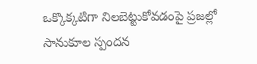ఒక్కొక్కటిగా నిలబెట్టుకోవడంపై ప్రజల్లో సానుకూల స్పందన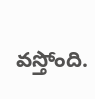వస్తోంది.